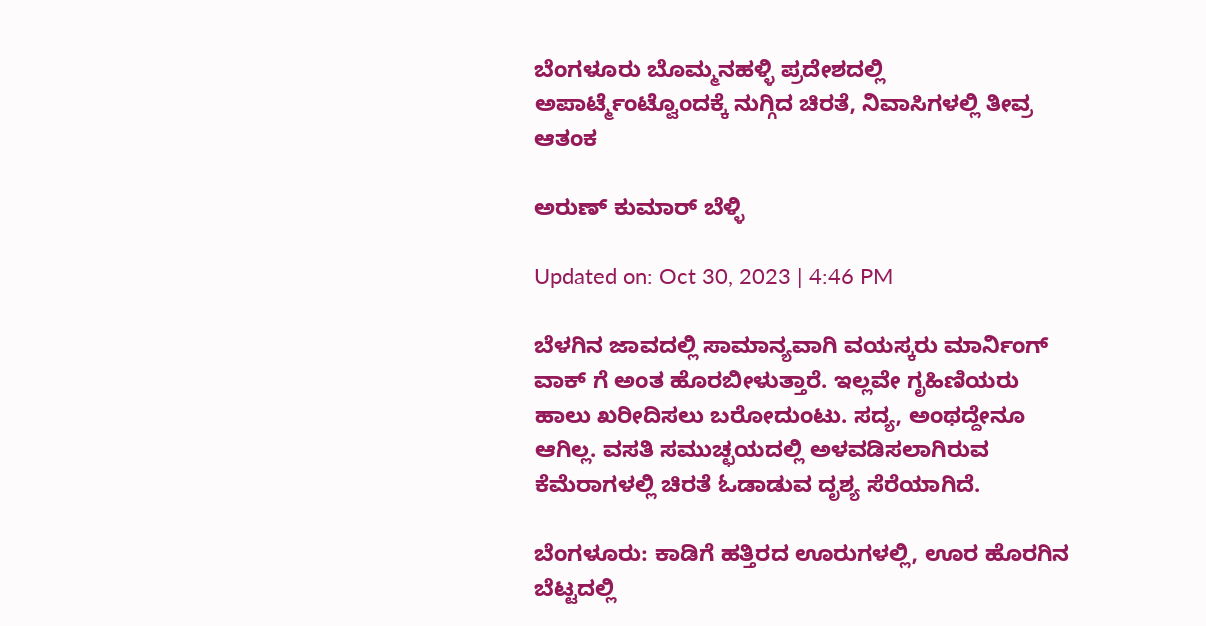ಬೆಂಗಳೂರು ಬೊಮ್ಮನಹಳ್ಳಿ ಪ್ರದೇಶದಲ್ಲಿ ಅಪಾರ್ಟ್ಮೆಂಟ್ವೊಂದಕ್ಕೆ ನುಗ್ಗಿದ ಚಿರತೆ, ನಿವಾಸಿಗಳಲ್ಲಿ ತೀವ್ರ ಆತಂಕ

ಅರುಣ್ ಕುಮಾರ್ ಬೆಳ್ಳಿ

Updated on: Oct 30, 2023 | 4:46 PM

ಬೆಳಗಿನ ಜಾವದಲ್ಲಿ ಸಾಮಾನ್ಯವಾಗಿ ವಯಸ್ಕರು ಮಾರ್ನಿಂಗ್ ವಾಕ್ ಗೆ ಅಂತ ಹೊರಬೀಳುತ್ತಾರೆ. ಇಲ್ಲವೇ ಗೃಹಿಣಿಯರು ಹಾಲು ಖರೀದಿಸಲು ಬರೋದುಂಟು. ಸದ್ಯ, ಅಂಥದ್ದೇನೂ ಆಗಿಲ್ಲ. ವಸತಿ ಸಮುಚ್ಛಯದಲ್ಲಿ ಅಳವಡಿಸಲಾಗಿರುವ ಕೆಮೆರಾಗಳಲ್ಲಿ ಚಿರತೆ ಓಡಾಡುವ ದೃಶ್ಯ ಸೆರೆಯಾಗಿದೆ.

ಬೆಂಗಳೂರು: ಕಾಡಿಗೆ ಹತ್ತಿರದ ಊರುಗಳಲ್ಲಿ, ಊರ ಹೊರಗಿನ ಬೆಟ್ಟದಲ್ಲಿ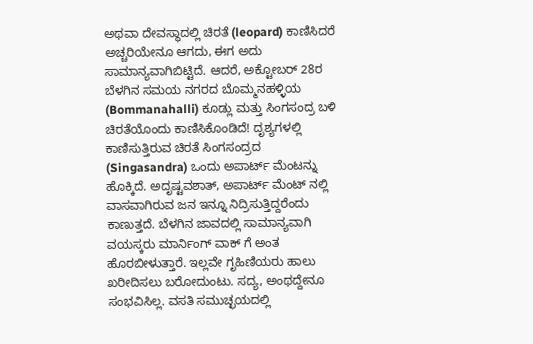ಅಥವಾ ದೇವಸ್ಥಾದಲ್ಲಿ ಚಿರತೆ (leopard) ಕಾಣಿಸಿದರೆ ಅಚ್ಚರಿಯೇನೂ ಆಗದು, ಈಗ ಅದು ಸಾಮಾನ್ಯವಾಗಿಬಿಟ್ಟಿದೆ. ಆದರೆ, ಅಕ್ಟೋಬರ್ 28ರ ಬೆಳಗಿನ ಸಮಯ ನಗರದ ಬೊಮ್ಮನಹಳ್ಳಿಯ (Bommanahalli) ಕೂಡ್ಲು ಮತ್ತು ಸಿಂಗಸಂದ್ರ ಬಳಿ ಚಿರತೆಯೊಂದು ಕಾಣಿಸಿಕೊಂಡಿದೆ! ದೃಶ್ಯಗಳಲ್ಲಿ ಕಾಣಿಸುತ್ತಿರುವ ಚಿರತೆ ಸಿಂಗಸಂದ್ರದ (Singasandra) ಒಂದು ಅಪಾರ್ಟ್ ಮೆಂಟನ್ನು ಹೊಕ್ಕಿದೆ. ಅದೃಷ್ಟವಶಾತ್, ಅಪಾರ್ಟ್ ಮೆಂಟ್ ನಲ್ಲಿ ವಾಸವಾಗಿರುವ ಜನ ಇನ್ನೂ ನಿದ್ರಿಸುತ್ತಿದ್ದರೆಂದು ಕಾಣುತ್ತದೆ. ಬೆಳಗಿನ ಜಾವದಲ್ಲಿ ಸಾಮಾನ್ಯವಾಗಿ ವಯಸ್ಕರು ಮಾರ್ನಿಂಗ್ ವಾಕ್ ಗೆ ಅಂತ ಹೊರಬೀಳುತ್ತಾರೆ. ಇಲ್ಲವೇ ಗೃಹಿಣಿಯರು ಹಾಲು ಖರೀದಿಸಲು ಬರೋದುಂಟು. ಸದ್ಯ, ಅಂಥದ್ದೇನೂ ಸಂಭವಿಸಿಲ್ಲ. ವಸತಿ ಸಮುಚ್ಛಯದಲ್ಲಿ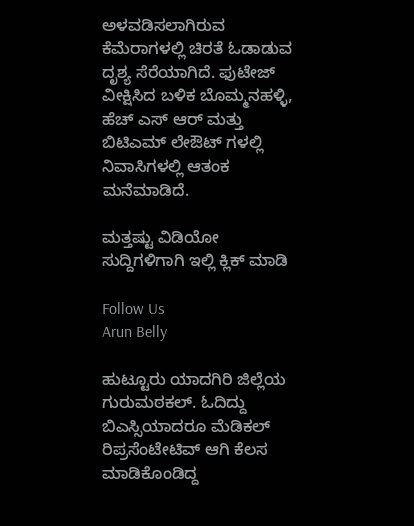ಅಳವಡಿಸಲಾಗಿರುವ ಕೆಮೆರಾಗಳಲ್ಲಿ ಚಿರತೆ ಓಡಾಡುವ ದೃಶ್ಯ ಸೆರೆಯಾಗಿದೆ. ಫುಟೇಜ್ ವೀಕ್ಷಿಸಿದ ಬಳಿಕ ಬೊಮ್ಮನಹಳ್ಳಿ, ಹೆಚ್ ಎಸ್ ಆರ್ ಮತ್ತು ಬಿಟಿಎಮ್ ಲೇಔಟ್ ಗಳಲ್ಲಿ ನಿವಾಸಿಗಳಲ್ಲಿ ಆತಂಕ ಮನೆಮಾಡಿದೆ.

ಮತ್ತಷ್ಟು ವಿಡಿಯೋ ಸುದ್ದಿಗಳಿಗಾಗಿ ಇಲ್ಲಿ ಕ್ಲಿಕ್ ಮಾಡಿ

Follow Us
Arun Belly

ಹುಟ್ಟೂರು ಯಾದಗಿರಿ ಜಿಲ್ಲೆಯ ಗುರುಮಠಕಲ್. ಓದಿದ್ದು ಬಿಎಸ್ಸಿಯಾದರೂ ಮೆಡಿಕಲ್ ರಿಪ್ರಸೆಂಟೇಟಿವ್ ಆಗಿ ಕೆಲಸ ಮಾಡಿಕೊಂಡಿದ್ದ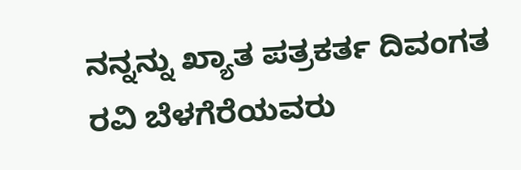ನನ್ನನ್ನು ಖ್ಯಾತ ಪತ್ರಕರ್ತ ದಿವಂಗತ ರವಿ ಬೆಳಗೆರೆಯವರು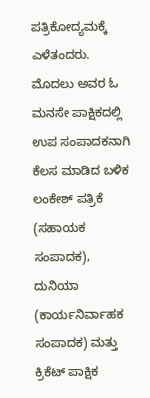ಪತ್ರಿಕೋದ್ಯಮಕ್ಕೆ ಎಳೆತಂದರು. ಮೊದಲು ಅವರ ಓ ಮನಸೇ ಪಾಕ್ಷಿಕದಲ್ಲಿ ಉಪ ಸಂಪಾದಕನಾಗಿ ಕೆಲಸ ಮಾಡಿದ ಬಳಿಕ ಲಂಕೇಶ್ ಪತ್ರಿಕೆ (ಸಹಾಯಕ ಸಂಪಾದಕ), ದುನಿಯಾ (ಕಾರ್ಯನಿರ್ವಾಹಕ ಸಂಪಾದಕ) ಮತ್ತು ಕ್ರಿಕೆಟ್ ಪಾಕ್ಷಿಕ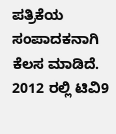ಪತ್ರಿಕೆಯ ಸಂಪಾದಕನಾಗಿ ಕೆಲಸ ಮಾಡಿದೆ. 2012 ರಲ್ಲಿ ಟಿವಿ9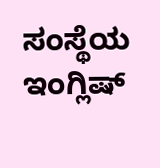ಸಂಸ್ಥೆಯ ಇಂಗ್ಲಿಷ್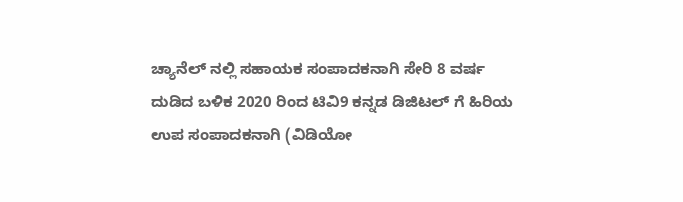ಚ್ಯಾನೆಲ್ ನಲ್ಲಿ ಸಹಾಯಕ ಸಂಪಾದಕನಾಗಿ ಸೇರಿ 8 ವರ್ಷ ದುಡಿದ ಬಳಿಕ 2020 ರಿಂದ ಟಿವಿ9 ಕನ್ನಡ ಡಿಜಿಟಲ್ ಗೆ ಹಿರಿಯ ಉಪ ಸಂಪಾದಕನಾಗಿ (ವಿಡಿಯೋ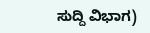ಸುದ್ದಿ ವಿಭಾಗ)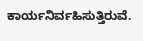ಕಾರ್ಯನಿರ್ವಹಿಸುತ್ತಿರುವೆ.